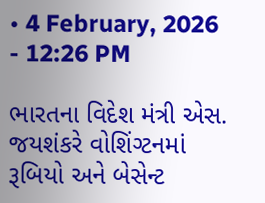• 4 February, 2026 - 12:26 PM

ભારતના વિદેશ મંત્રી એસ. જયશંકરે વોશિંગ્ટનમાં રૂબિયો અને બેસેન્ટ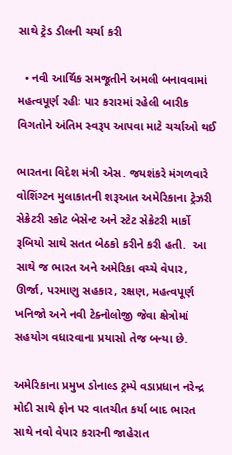સાથે ટ્રેડ ડીલની ચર્ચા કરી

  • નવી આર્થિક સમજૂતીને અમલી બનાવવામાં મહત્વપૂર્ણ રહીઃ પાર કરારમાં રહેલી બારીક વિગતોને અંતિમ સ્વરૂપ આપવા માટે ચર્ચાઓ થઈ

ભારતના વિદેશ મંત્રી એસ. જયશંકરે મંગળવારે વોશિંગ્ટન મુલાકાતની શરૂઆત અમેરિકાના ટ્રેઝરી સેક્રેટરી સ્કોટ બેસેન્ટ અને સ્ટેટ સેક્રેટરી માર્કો રૂબિયો સાથે સતત બેઠકો કરીને કરી હતી.  આ સાથે જ ભારત અને અમેરિકા વચ્ચે વેપાર, ઊર્જા, પરમાણુ સહકાર, રક્ષણ, મહત્વપૂર્ણ ખનિજો અને નવી ટેક્નોલોજી જેવા ક્ષેત્રોમાં સહયોગ વધારવાના પ્રયાસો તેજ બન્યા છે.

અમેરિકાના પ્રમુખ ડોનાલ્ડ ટ્રમ્પે વડાપ્રધાન નરેન્દ્ર મોદી સાથે ફોન પર વાતચીત કર્યા બાદ ભારત સાથે નવો વેપાર કરારની જાહેરાત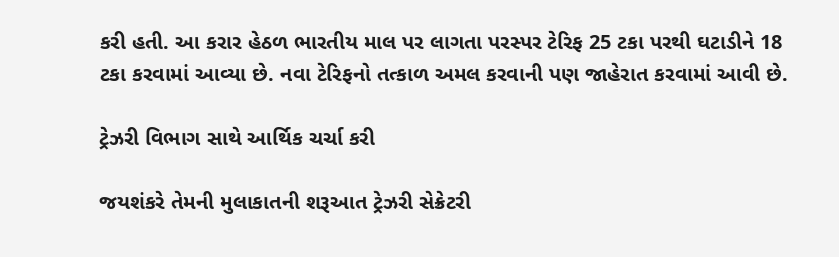કરી હતી. આ કરાર હેઠળ ભારતીય માલ પર લાગતા પરસ્પર ટેરિફ 25 ટકા પરથી ઘટાડીને 18 ટકા કરવામાં આવ્યા છે. નવા ટેરિફનો તત્કાળ અમલ કરવાની પણ જાહેરાત કરવામાં આવી છે.

ટ્રેઝરી વિભાગ સાથે આર્થિક ચર્ચા કરી

જયશંકરે તેમની મુલાકાતની શરૂઆત ટ્રેઝરી સેક્રેટરી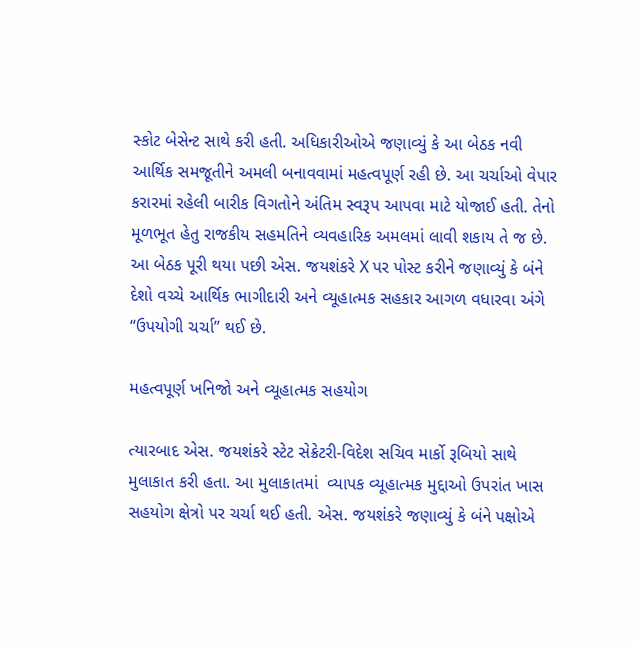સ્કોટ બેસેન્ટ સાથે કરી હતી. અધિકારીઓએ જણાવ્યું કે આ બેઠક નવી આર્થિક સમજૂતીને અમલી બનાવવામાં મહત્વપૂર્ણ રહી છે. આ ચર્ચાઓ વેપાર કરારમાં રહેલી બારીક વિગતોને અંતિમ સ્વરૂપ આપવા માટે યોજાઈ હતી. તેનો મૂળભૂત હેતુ રાજકીય સહમતિને વ્યવહારિક અમલમાં લાવી શકાય તે જ છે. આ બેઠક પૂરી થયા પછી એસ. જયશંકરે X પર પોસ્ટ કરીને જણાવ્યું કે બંને દેશો વચ્ચે આર્થિક ભાગીદારી અને વ્યૂહાત્મક સહકાર આગળ વધારવા અંગે “ઉપયોગી ચર્ચા” થઈ છે.

મહત્વપૂર્ણ ખનિજો અને વ્યૂહાત્મક સહયોગ

ત્યારબાદ એસ. જયશંકરે સ્ટેટ સેક્રેટરી-વિદેશ સચિવ માર્કો રૂબિયો સાથે મુલાકાત કરી હતા. આ મુલાકાતમાં  વ્યાપક વ્યૂહાત્મક મુદ્દાઓ ઉપરાંત ખાસ સહયોગ ક્ષેત્રો પર ચર્ચા થઈ હતી. એસ. જયશંકરે જણાવ્યું કે બંને પક્ષોએ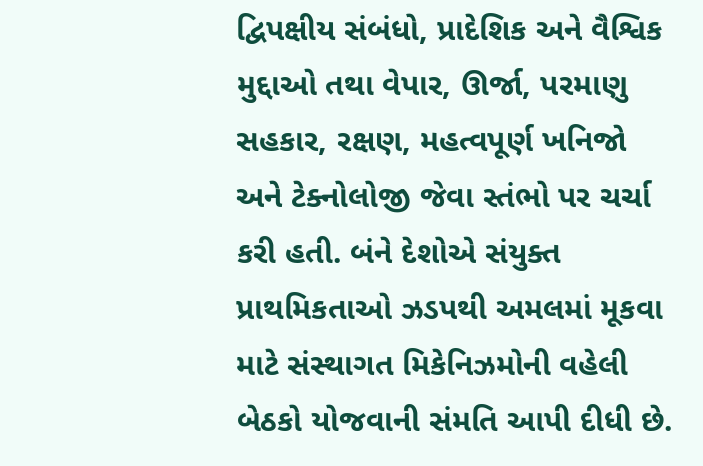દ્વિપક્ષીય સંબંધો, પ્રાદેશિક અને વૈશ્વિક મુદ્દાઓ તથા વેપાર, ઊર્જા, પરમાણુ સહકાર, રક્ષણ, મહત્વપૂર્ણ ખનિજો અને ટેક્નોલોજી જેવા સ્તંભો પર ચર્ચા કરી હતી. બંને દેશોએ સંયુક્ત પ્રાથમિકતાઓ ઝડપથી અમલમાં મૂકવા માટે સંસ્થાગત મિકેનિઝમોની વહેલી બેઠકો યોજવાની સંમતિ આપી દીધી છે.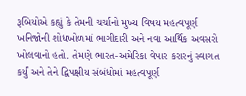રૂબિયોએ કહ્યું કે તેમની ચર્ચાનો મુખ્ય વિષય મહત્વપૂર્ણ ખનિજોની શોધખોળમાં ભાગીદારી અને નવા આર્થિક અવસરો ખોલવાનો હતો. તેમણે ભારત-અમેરિકા વેપાર કરારનું સ્વાગત કર્યું અને તેને દ્વિપક્ષીય સંબંધોમાં મહત્વપૂર્ણ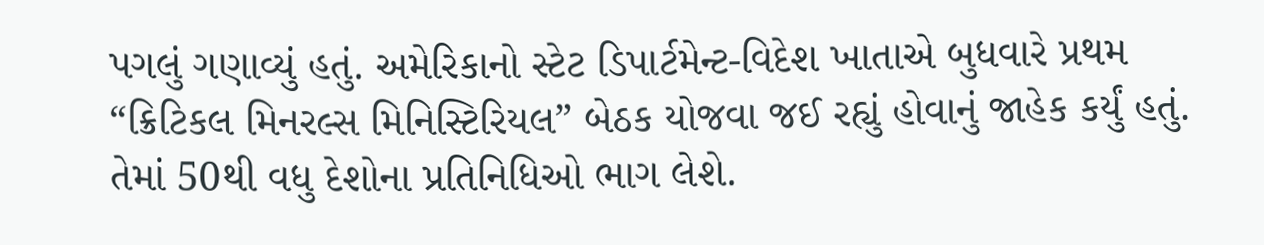પગલું ગણાવ્યું હતું. અમેરિકાનો સ્ટેટ ડિપાર્ટમેન્ટ-વિદેશ ખાતાએ બુધવારે પ્રથમ “ક્રિટિકલ મિનરલ્સ મિનિસ્ટિરિયલ” બેઠક યોજવા જઈ રહ્યું હોવાનું જાહેક કર્યું હતું. તેમાં 50થી વધુ દેશોના પ્રતિનિધિઓ ભાગ લેશે.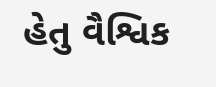હેતુ વૈશ્વિક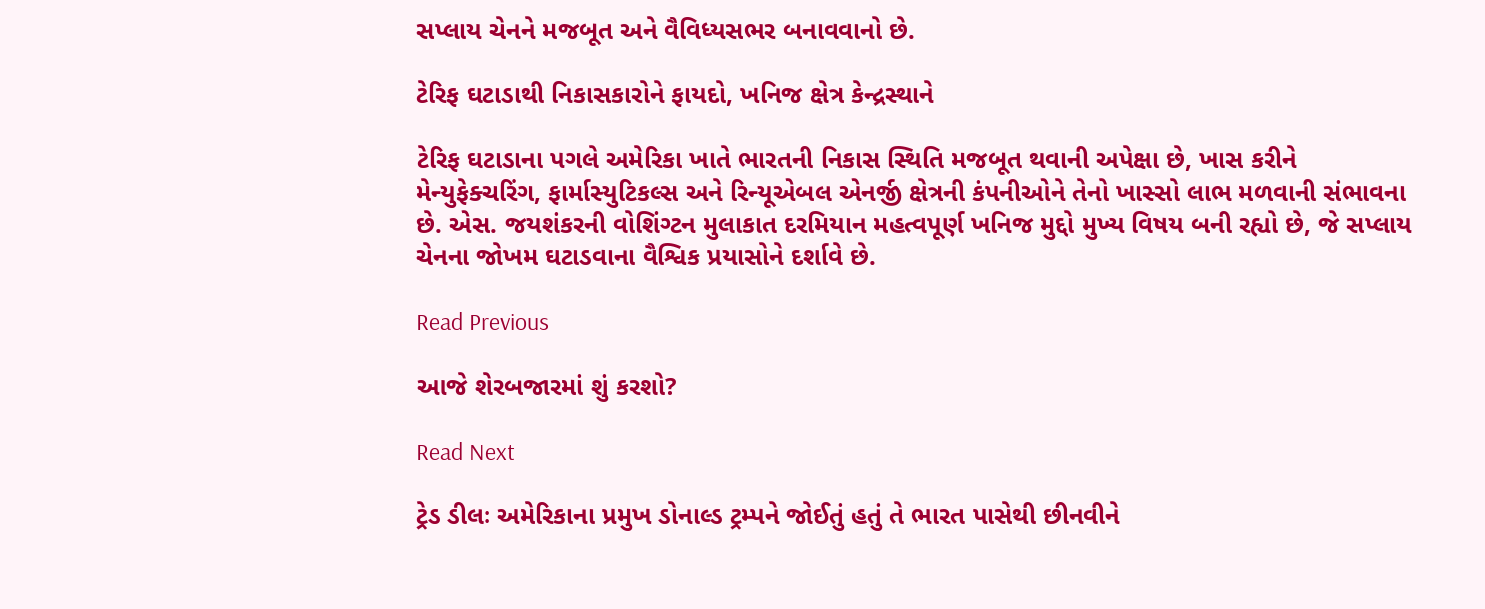સપ્લાય ચેનને મજબૂત અને વૈવિધ્યસભર બનાવવાનો છે.

ટેરિફ ઘટાડાથી નિકાસકારોને ફાયદો, ખનિજ ક્ષેત્ર કેન્દ્રસ્થાને

ટેરિફ ઘટાડાના પગલે અમેરિકા ખાતે ભારતની નિકાસ સ્થિતિ મજબૂત થવાની અપેક્ષા છે, ખાસ કરીને મેન્યુફેક્ચરિંગ, ફાર્માસ્યુટિકલ્સ અને રિન્યૂએબલ એનર્જી ક્ષેત્રની કંપનીઓને તેનો ખાસ્સો લાભ મળવાની સંભાવના છે. એસ. જયશંકરની વોશિંગ્ટન મુલાકાત દરમિયાન મહત્વપૂર્ણ ખનિજ મુદ્દો મુખ્ય વિષય બની રહ્યો છે, જે સપ્લાય ચેનના જોખમ ઘટાડવાના વૈશ્વિક પ્રયાસોને દર્શાવે છે.

Read Previous

આજે શેરબજારમાં શું કરશો?

Read Next

ટ્રેડ ડીલઃ અમેરિકાના પ્રમુખ ડોનાલ્ડ ટ્રમ્પને જોઈતું હતું તે ભારત પાસેથી છીનવીને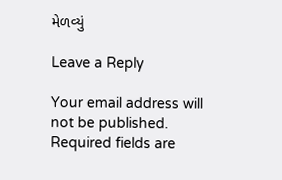મેળવ્યું

Leave a Reply

Your email address will not be published. Required fields are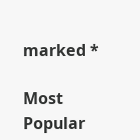marked *

Most Popular